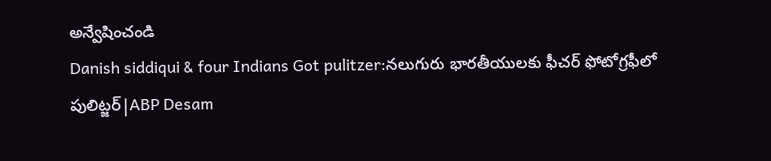అన్వేషించండి
Danish siddiqui & four Indians Got pulitzer:నలుగురు భారతీయులకు ఫీచర్ ఫోటోగ్రఫీలో పులిట్జర్|ABP Desam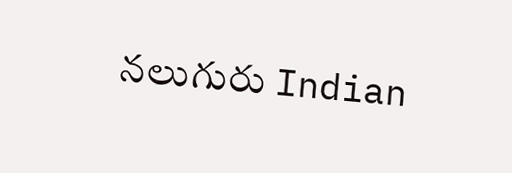నలుగురు Indian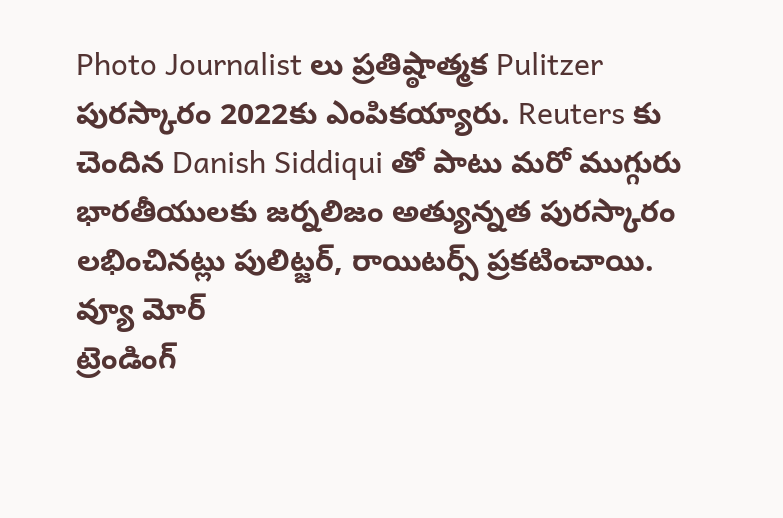Photo Journalist లు ప్రతిష్ఠాత్మక Pulitzer పురస్కారం 2022కు ఎంపికయ్యారు. Reuters కు చెందిన Danish Siddiqui తో పాటు మరో ముగ్గురు భారతీయులకు జర్నలిజం అత్యున్నత పురస్కారం లభించినట్లు పులిట్జర్, రాయిటర్స్ ప్రకటించాయి.
వ్యూ మోర్
ట్రెండింగ్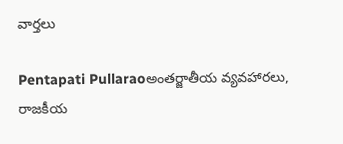వార్తలు

Pentapati Pullaraoఅంతర్జాతీయ వ్యవహారలు, రాజకీయ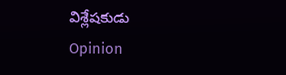విశ్లేషకుడు
Opinion